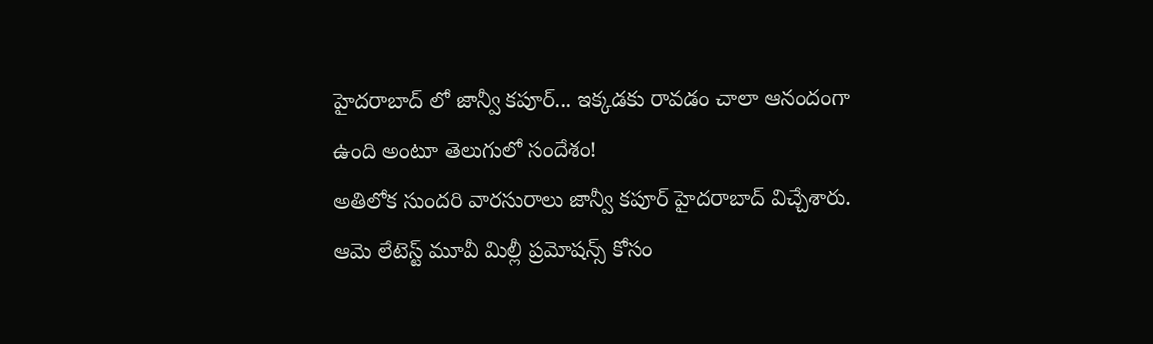హైదరాబాద్ లో జాన్వీ కపూర్... ఇక్కడకు రావడం చాలా ఆనందంగా ఉంది అంటూ తెలుగులో సందేశం!
అతిలోక సుందరి వారసురాలు జాన్వీ కపూర్ హైదరాబాద్ విచ్చేశారు. ఆమె లేటెస్ట్ మూవీ మిల్లీ ప్రమోషన్స్ కోసం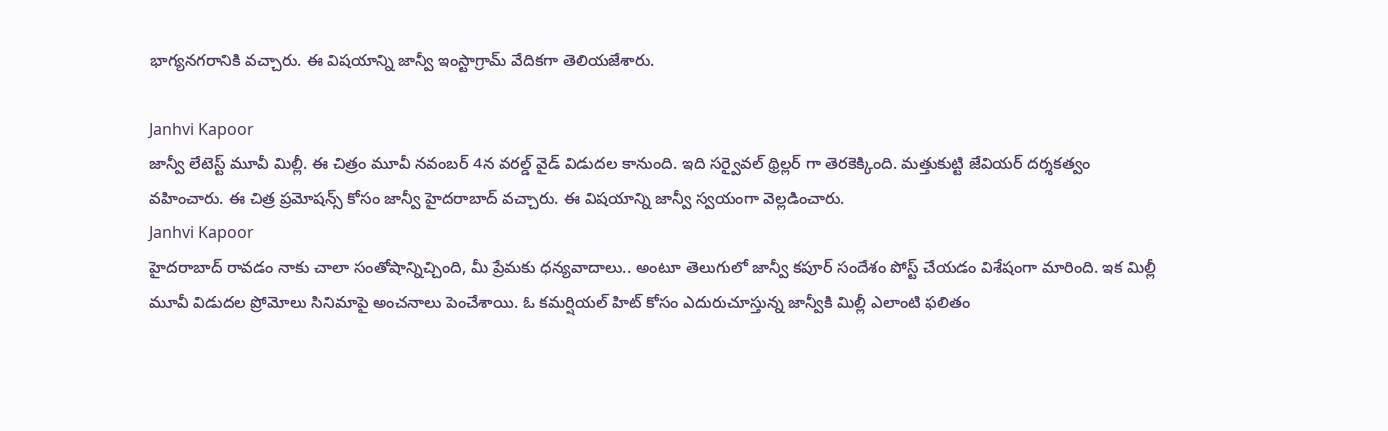భాగ్యనగరానికి వచ్చారు. ఈ విషయాన్ని జాన్వీ ఇంస్టాగ్రామ్ వేదికగా తెలియజేశారు.

Janhvi Kapoor
జాన్వీ లేటెస్ట్ మూవీ మిల్లీ. ఈ చిత్రం మూవీ నవంబర్ 4న వరల్డ్ వైడ్ విడుదల కానుంది. ఇది సర్వైవల్ థ్రిల్లర్ గా తెరకెక్కింది. మత్తుకుట్టి జేవియర్ దర్శకత్వం వహించారు. ఈ చిత్ర ప్రమోషన్స్ కోసం జాన్వీ హైదరాబాద్ వచ్చారు. ఈ విషయాన్ని జాన్వీ స్వయంగా వెల్లడించారు.
Janhvi Kapoor
హైదరాబాద్ రావడం నాకు చాలా సంతోషాన్నిచ్చింది, మీ ప్రేమకు ధన్యవాదాలు.. అంటూ తెలుగులో జాన్వీ కపూర్ సందేశం పోస్ట్ చేయడం విశేషంగా మారింది. ఇక మిల్లీ మూవీ విడుదల ప్రోమోలు సినిమాపై అంచనాలు పెంచేశాయి. ఓ కమర్షియల్ హిట్ కోసం ఎదురుచూస్తున్న జాన్వీకి మిల్లీ ఎలాంటి ఫలితం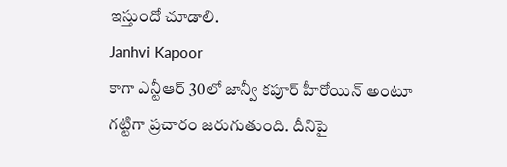ఇస్తుందో చూడాలి.
Janhvi Kapoor
కాగా ఎన్టీఆర్ 30లో జాన్వీ కపూర్ హీరోయిన్ అంటూ గట్టిగా ప్రచారం జరుగుతుంది. దీనిపై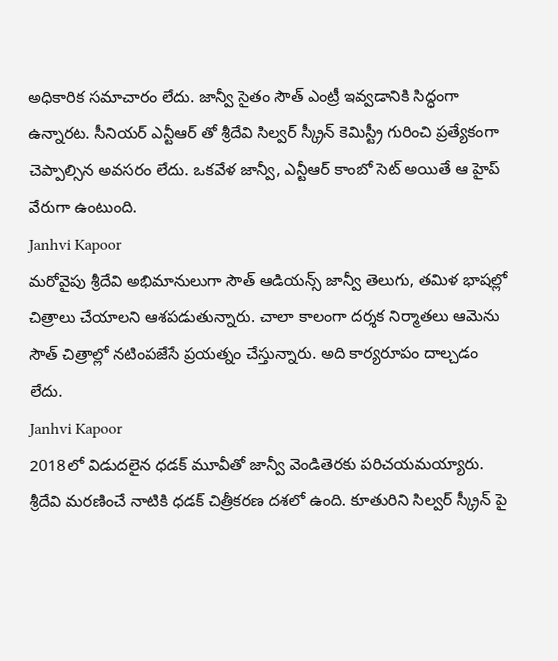అధికారిక సమాచారం లేదు. జాన్వీ సైతం సౌత్ ఎంట్రీ ఇవ్వడానికి సిద్ధంగా ఉన్నారట. సీనియర్ ఎన్టీఆర్ తో శ్రీదేవి సిల్వర్ స్క్రీన్ కెమిస్ట్రీ గురించి ప్రత్యేకంగా చెప్పాల్సిన అవసరం లేదు. ఒకవేళ జాన్వీ, ఎన్టీఆర్ కాంబో సెట్ అయితే ఆ హైప్ వేరుగా ఉంటుంది.
Janhvi Kapoor
మరోవైపు శ్రీదేవి అభిమానులుగా సౌత్ ఆడియన్స్ జాన్వీ తెలుగు, తమిళ భాషల్లో చిత్రాలు చేయాలని ఆశపడుతున్నారు. చాలా కాలంగా దర్శక నిర్మాతలు ఆమెను సౌత్ చిత్రాల్లో నటింపజేసే ప్రయత్నం చేస్తున్నారు. అది కార్యరూపం దాల్చడం లేదు.
Janhvi Kapoor
2018లో విడుదలైన ధడక్ మూవీతో జాన్వీ వెండితెరకు పరిచయమయ్యారు. శ్రీదేవి మరణించే నాటికి ధడక్ చిత్రీకరణ దశలో ఉంది. కూతురిని సిల్వర్ స్క్రీన్ పై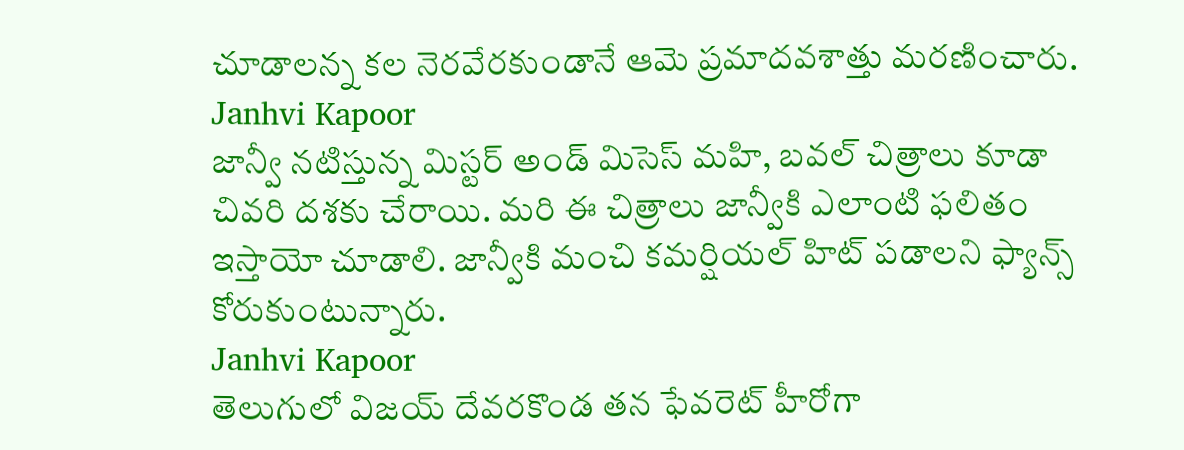చూడాలన్న కల నెరవేరకుండానే ఆమె ప్రమాదవశాత్తు మరణించారు.
Janhvi Kapoor
జాన్వీ నటిస్తున్న మిస్టర్ అండ్ మిసెస్ మహి, బవల్ చిత్రాలు కూడా చివరి దశకు చేరాయి. మరి ఈ చిత్రాలు జాన్వీకి ఎలాంటి ఫలితం ఇస్తాయో చూడాలి. జాన్వీకి మంచి కమర్షియల్ హిట్ పడాలని ఫ్యాన్స్ కోరుకుంటున్నారు.
Janhvi Kapoor
తెలుగులో విజయ్ దేవరకొండ తన ఫేవరెట్ హీరోగా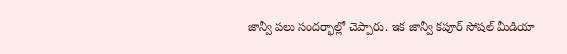జాన్వీ పలు సందర్భాల్లో చెప్పారు. ఇక జాన్వీ కపూర్ సోషల్ మీడియా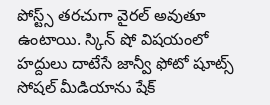పోస్ట్స్ తరచుగా వైరల్ అవుతూ ఉంటాయి. స్కిన్ షో విషయంలో హద్దులు దాటేసే జాన్వీ ఫోటో షూట్స్ సోషల్ మీడియాను షేక్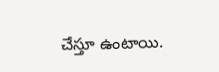చేస్తూ ఉంటాయి.